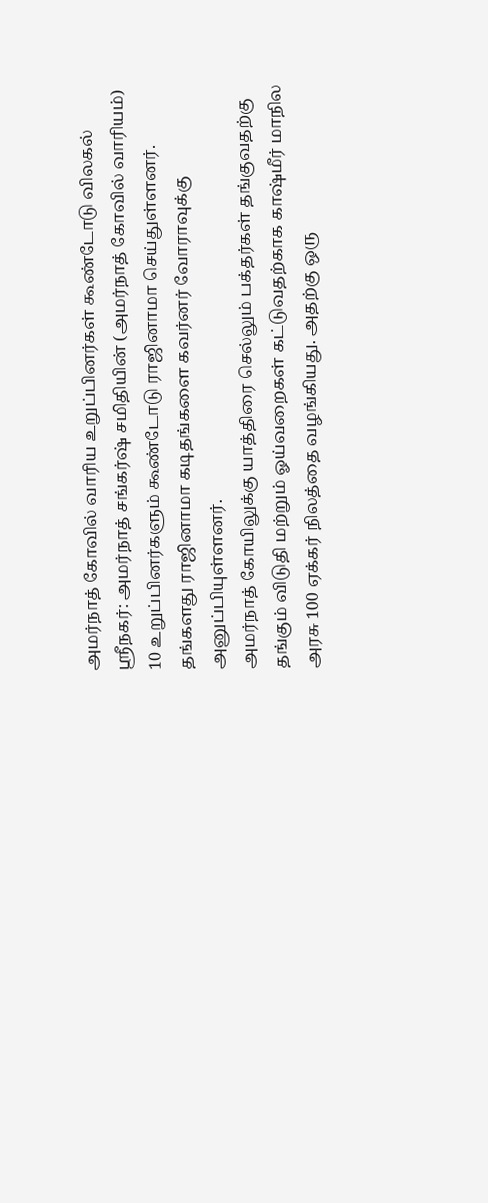அமர்நாத் கோவில் வாரிய உறுப்பினர்கள் கூண்டோடு விலகல்
ஸ்ரீநகர்: அமர்நாத் சங்கர்ஷ் சமிதியின் (அமர்நாத் கோவில் வாரியம்) 10 உறுப்பினர்களும் கூண்டோடு ராஜினாமா செய்துள்ளனர். தங்களது ராஜினாமா கடிதங்களை கவர்னர் வோராவுக்கு அனுப்பியுள்ளனர்.
அமர்நாத் கோயிலுக்கு யாத்திரை செல்லும் பக்தர்கள் தங்குவதற்கு தங்கும் விடுதி மற்றும் ஓய்வறைகள் கட்டுவதற்காக காஷ்மீர் மாநில அரசு 100 ஏக்கர் நிலத்தை வழங்கியது. அதற்கு ஒரு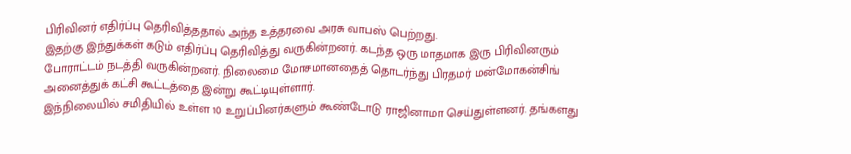பிரிவினர் எதிர்ப்பு தெரிவித்ததால் அந்த உத்தரவை அரசு வாபஸ் பெற்றது.
இதற்கு இந்துக்கள் கடும் எதிர்ப்பு தெரிவித்து வருகின்றனர். கடந்த ஒரு மாதமாக இரு பிரிவினரும் போராட்டம் நடத்தி வருகின்றனர். நிலைமை மோசமானதைத் தொடர்ந்து பிரதமர் மன்மோகன்சிங் அனைத்துக் கட்சி கூட்டத்தை இன்று கூட்டியுள்ளார்.
இந்நிலையில் சமிதியில் உள்ள 10 உறுப்பினர்களும் கூண்டோடு ராஜினாமா செய்துள்ளனர். தங்களது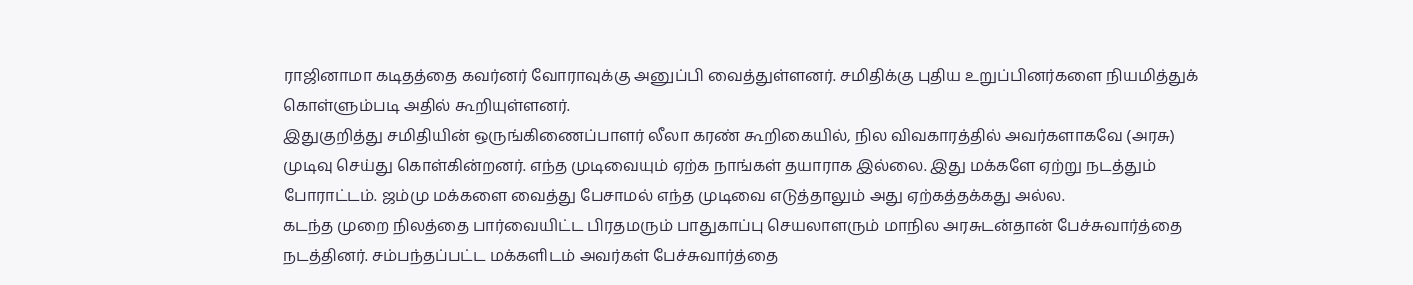ராஜினாமா கடிதத்தை கவர்னர் வோராவுக்கு அனுப்பி வைத்துள்ளனர். சமிதிக்கு புதிய உறுப்பினர்களை நியமித்துக் கொள்ளும்படி அதில் கூறியுள்ளனர்.
இதுகுறித்து சமிதியின் ஒருங்கிணைப்பாளர் லீலா கரண் கூறிகையில், நில விவகாரத்தில் அவர்களாகவே (அரசு) முடிவு செய்து கொள்கின்றனர். எந்த முடிவையும் ஏற்க நாங்கள் தயாராக இல்லை. இது மக்களே ஏற்று நடத்தும் போராட்டம். ஜம்மு மக்களை வைத்து பேசாமல் எந்த முடிவை எடுத்தாலும் அது ஏற்கத்தக்கது அல்ல.
கடந்த முறை நிலத்தை பார்வையிட்ட பிரதமரும் பாதுகாப்பு செயலாளரும் மாநில அரசுடன்தான் பேச்சுவார்த்தை நடத்தினர். சம்பந்தப்பட்ட மக்களிடம் அவர்கள் பேச்சுவார்த்தை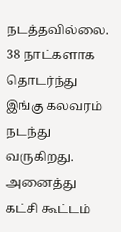நடத்தவில்லை. 38 நாட்களாக தொடர்ந்து இங்கு கலவரம் நடந்து வருகிறது. அனைத்து கட்சி கூட்டம்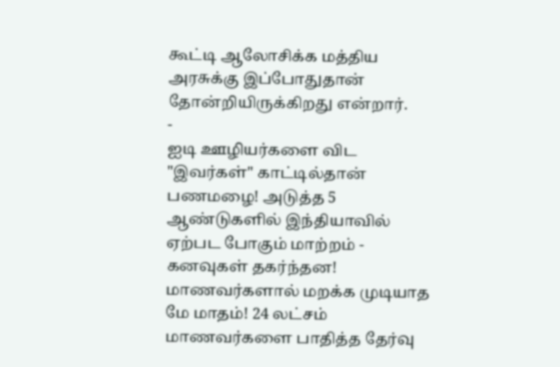கூட்டி ஆலோசிக்க மத்திய அரசுக்கு இப்போதுதான் தோன்றியிருக்கிறது என்றார்.
-
ஐடி ஊழியர்களை விட "இவர்கள்" காட்டில்தான் பணமழை! அடுத்த 5 ஆண்டுகளில் இந்தியாவில் ஏற்பட போகும் மாற்றம் -
கனவுகள் தகர்ந்தன! மாணவர்களால் மறக்க முடியாத மே மாதம்! 24 லட்சம் மாணவர்களை பாதித்த தேர்வு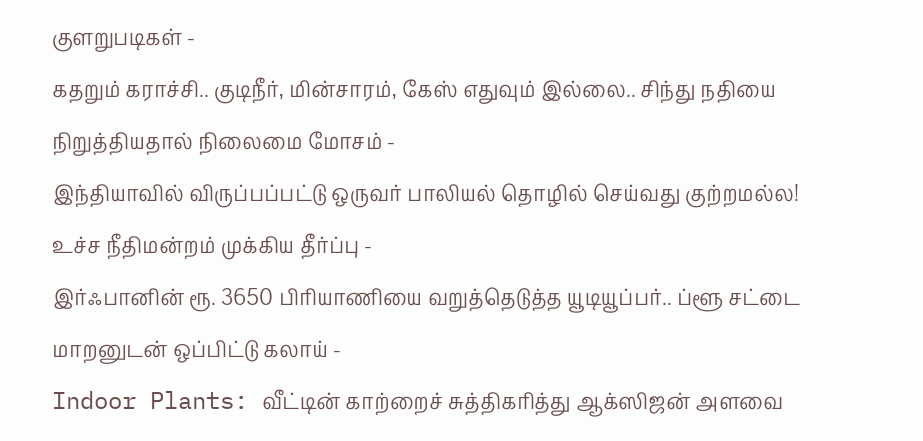குளறுபடிகள் -
கதறும் கராச்சி.. குடிநீர், மின்சாரம், கேஸ் எதுவும் இல்லை.. சிந்து நதியை நிறுத்தியதால் நிலைமை மோசம் -
இந்தியாவில் விருப்பப்பட்டு ஒருவர் பாலியல் தொழில் செய்வது குற்றமல்ல! உச்ச நீதிமன்றம் முக்கிய தீர்ப்பு -
இர்ஃபானின் ரூ. 3650 பிரியாணியை வறுத்தெடுத்த யூடியூப்பர்.. ப்ளூ சட்டை மாறனுடன் ஒப்பிட்டு கலாய் -
Indoor Plants: வீட்டின் காற்றைச் சுத்திகரித்து ஆக்ஸிஜன் அளவை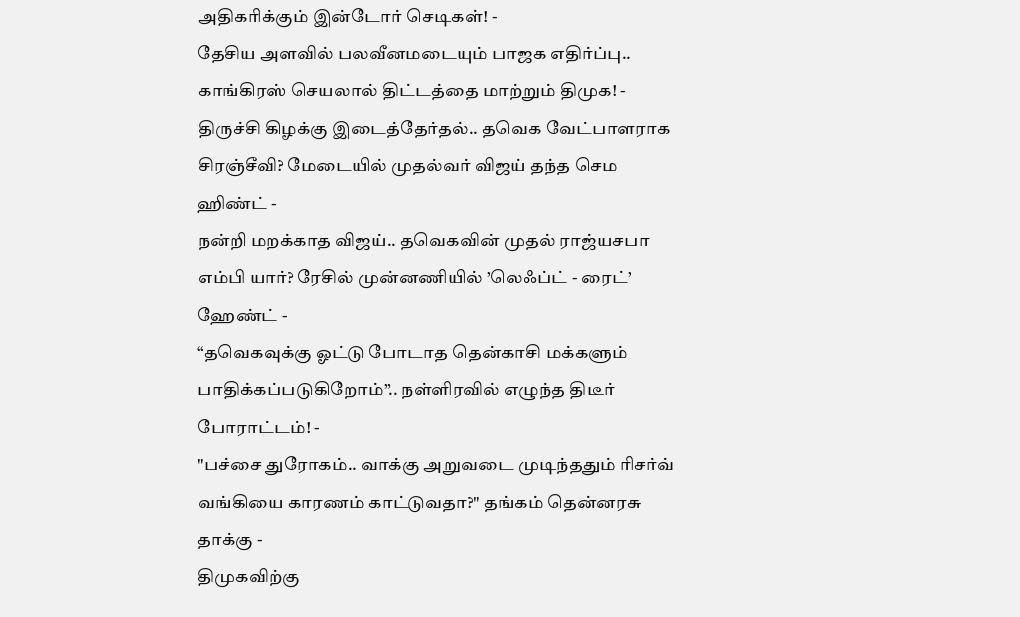அதிகரிக்கும் இன்டோர் செடிகள்! -
தேசிய அளவில் பலவீனமடையும் பாஜக எதிர்ப்பு.. காங்கிரஸ் செயலால் திட்டத்தை மாற்றும் திமுக! -
திருச்சி கிழக்கு இடைத்தேர்தல்.. தவெக வேட்பாளராக சிரஞ்சீவி? மேடையில் முதல்வர் விஜய் தந்த செம ஹிண்ட் -
நன்றி மறக்காத விஜய்.. தவெகவின் முதல் ராஜ்யசபா எம்பி யார்? ரேசில் முன்னணியில் ’லெஃப்ட் - ரைட்’ ஹேண்ட் -
“தவெகவுக்கு ஓட்டு போடாத தென்காசி மக்களும் பாதிக்கப்படுகிறோம்”.. நள்ளிரவில் எழுந்த திடீர் போராட்டம்! -
"பச்சை துரோகம்.. வாக்கு அறுவடை முடிந்ததும் ரிசர்வ் வங்கியை காரணம் காட்டுவதா?" தங்கம் தென்னரசு தாக்கு -
திமுகவிற்கு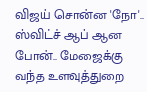விஜய் சொன்ன 'நோ'.. ஸ்விட்ச் ஆப் ஆன போன்.. மேஜைக்கு வந்த உளவுத்துறை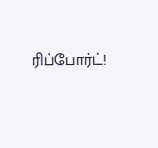ரிப்போர்ட்!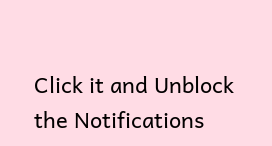Click it and Unblock the Notifications